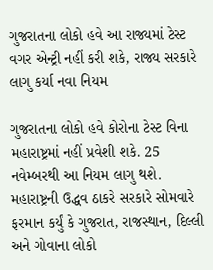ગુજરાતના લોકો હવે આ રાજ્યમાં ટેસ્ટ વગર એન્ટ્રી નહીં કરી શકે, રાજ્ય સરકારે લાગુ કર્યા નવા નિયમ

ગુજરાતના લોકો હવે કોરોના ટેસ્ટ વિના મહારાષ્ટ્રમાં નહીં પ્રવેશી શકે. 25 નવેમ્બરથી આ નિયમ લાગુ થશે. મહારાષ્ટ્રની ઉદ્ધવ ઠાકરે સરકારે સોમવારે ફરમાન કર્યું કે ગુજરાત, રાજસ્થાન, દિલ્લી અને ગોવાના લોકો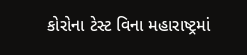કોરોના ટેસ્ટ વિના મહારાષ્ટ્રમાં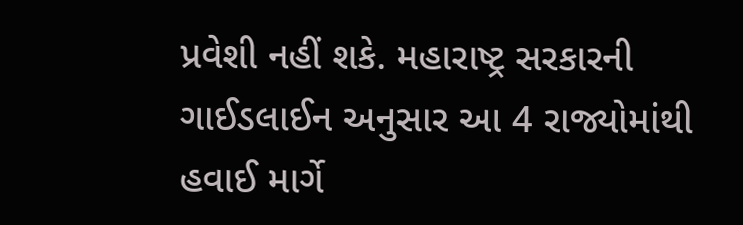પ્રવેશી નહીં શકે. મહારાષ્ટ્ર સરકારની ગાઈડલાઈન અનુસાર આ 4 રાજ્યોમાંથી હવાઈ માર્ગે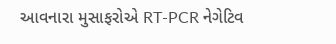આવનારા મુસાફરોએ RT-PCR નેગેટિવ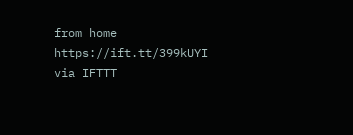from home https://ift.tt/399kUYI
via IFTTT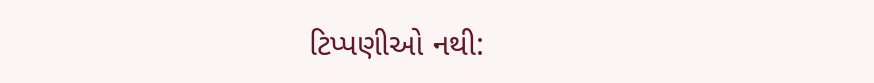ટિપ્પણીઓ નથી: